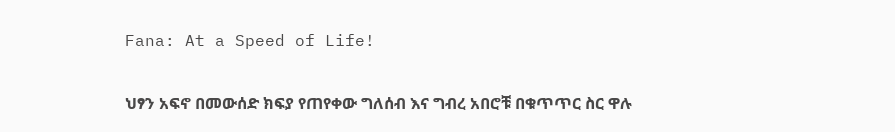Fana: At a Speed of Life!

ህፃን አፍኖ በመውሰድ ክፍያ የጠየቀው ግለሰብ እና ግብረ አበሮቹ በቁጥጥር ስር ዋሉ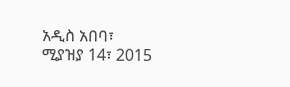አዲስ አበባ፣ ሚያዝያ 14፣ 2015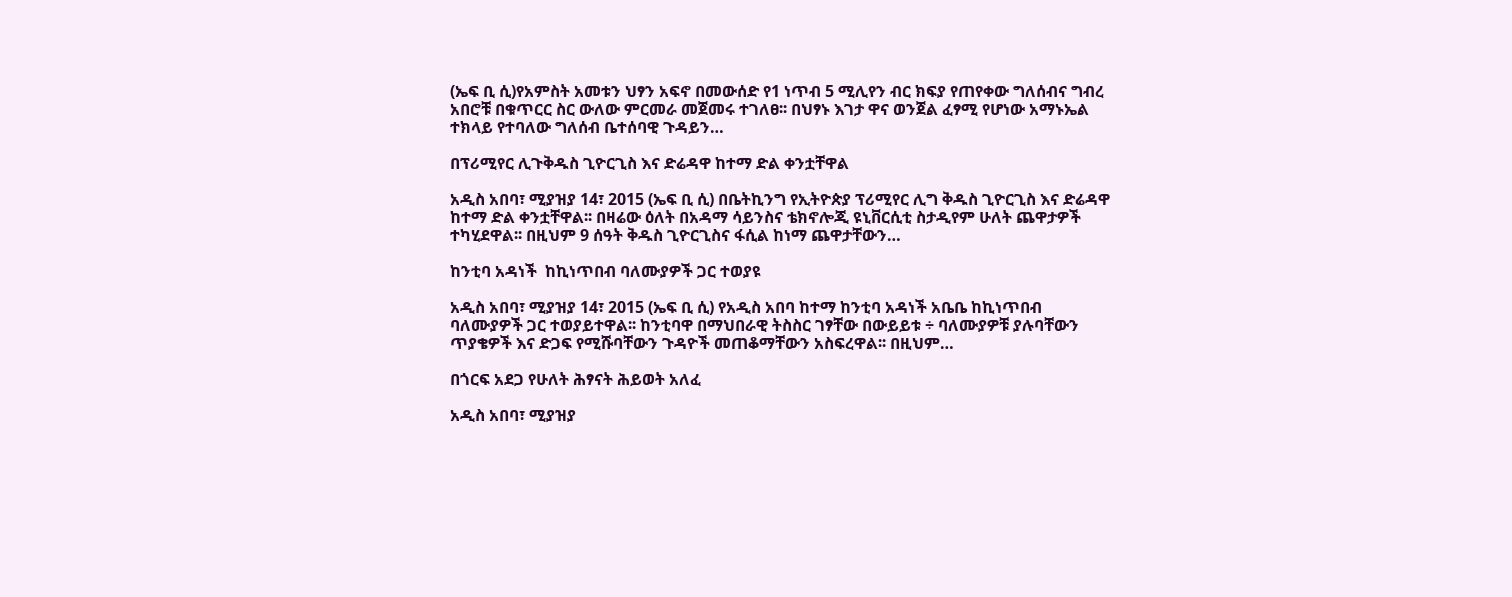(ኤፍ ቢ ሲ)የአምስት አመቱን ህፃን አፍኖ በመውሰድ የ1 ነጥብ 5 ሚሊየን ብር ክፍያ የጠየቀው ግለሰብና ግብረ አበሮቹ በቁጥርር ስር ውለው ምርመራ መጀመሩ ተገለፀ፡፡ በህፃኑ እገታ ዋና ወንጀል ፈፃሚ የሆነው አማኑኤል ተክላይ የተባለው ግለሰብ ቤተሰባዊ ጉዳይን…

በፕሪሚየር ሊጉቅዱስ ጊዮርጊስ እና ድሬዳዋ ከተማ ድል ቀንቷቸዋል

አዲስ አበባ፣ ሚያዝያ 14፣ 2015 (ኤፍ ቢ ሲ) በቤትኪንግ የኢትዮጵያ ፕሪሚየር ሊግ ቅዱስ ጊዮርጊስ እና ድሬዳዋ ከተማ ድል ቀንቷቸዋል፡፡ በዛሬው ዕለት በአዳማ ሳይንስና ቴክኖሎጂ ዩኒቨርሲቲ ስታዲየም ሁለት ጨዋታዎች ተካሂደዋል፡፡ በዚህም 9 ሰዓት ቅዱስ ጊዮርጊስና ፋሲል ከነማ ጨዋታቸውን…

ከንቲባ አዳነች  ከኪነጥበብ ባለሙያዎች ጋር ተወያዩ

አዲስ አበባ፣ ሚያዝያ 14፣ 2015 (ኤፍ ቢ ሲ) የአዲስ አበባ ከተማ ከንቲባ አዳነች አቤቤ ከኪነጥበብ ባለሙያዎች ጋር ተወያይተዋል፡፡ ከንቲባዋ በማህበራዊ ትስስር ገፃቸው በውይይቱ ÷ ባለሙያዎቹ ያሉባቸውን ጥያቄዎች እና ድጋፍ የሚሹባቸውን ጉዳዮች መጠቆማቸውን አስፍረዋል፡፡ በዚህም…

በጎርፍ አደጋ የሁለት ሕፃናት ሕይወት አለፈ

አዲስ አበባ፣ ሚያዝያ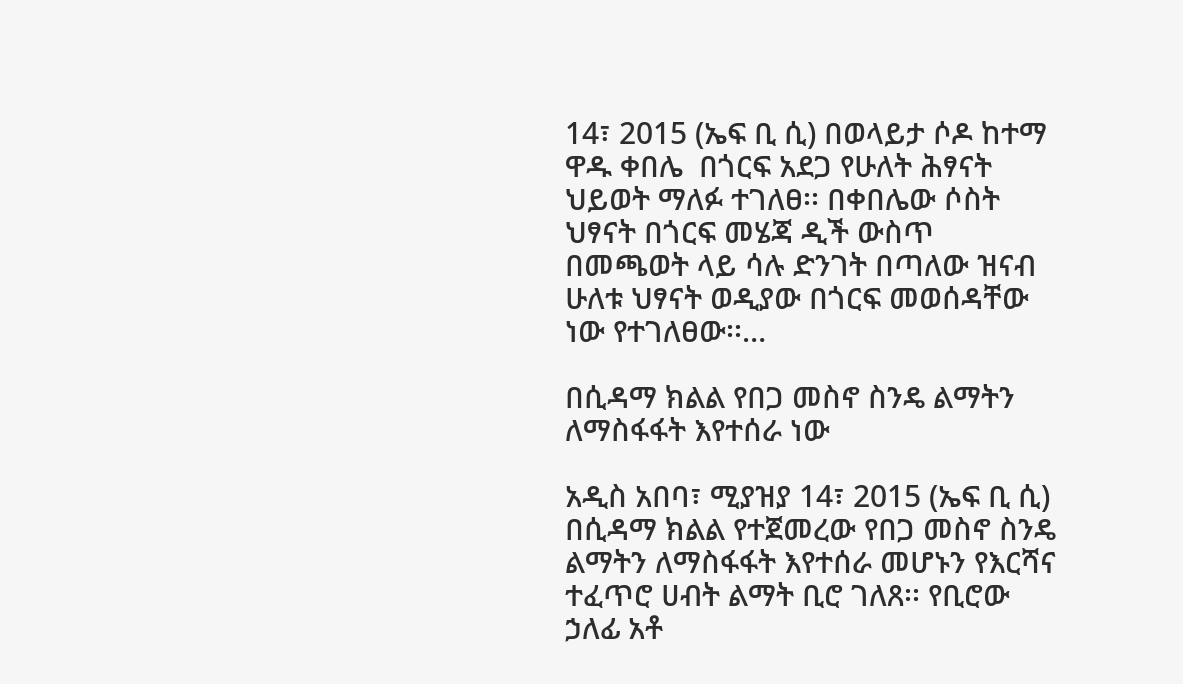14፣ 2015 (ኤፍ ቢ ሲ) በወላይታ ሶዶ ከተማ ዋዱ ቀበሌ  በጎርፍ አደጋ የሁለት ሕፃናት ህይወት ማለፉ ተገለፀ፡፡ በቀበሌው ሶስት ህፃናት በጎርፍ መሄጃ ዲች ውስጥ በመጫወት ላይ ሳሉ ድንገት በጣለው ዝናብ ሁለቱ ህፃናት ወዲያው በጎርፍ መወሰዳቸው ነው የተገለፀው፡፡…

በሲዳማ ክልል የበጋ መስኖ ስንዴ ልማትን ለማስፋፋት እየተሰራ ነው

አዲስ አበባ፣ ሚያዝያ 14፣ 2015 (ኤፍ ቢ ሲ) በሲዳማ ክልል የተጀመረው የበጋ መስኖ ስንዴ ልማትን ለማስፋፋት እየተሰራ መሆኑን የእርሻና ተፈጥሮ ሀብት ልማት ቢሮ ገለጸ፡፡ የቢሮው ኃለፊ አቶ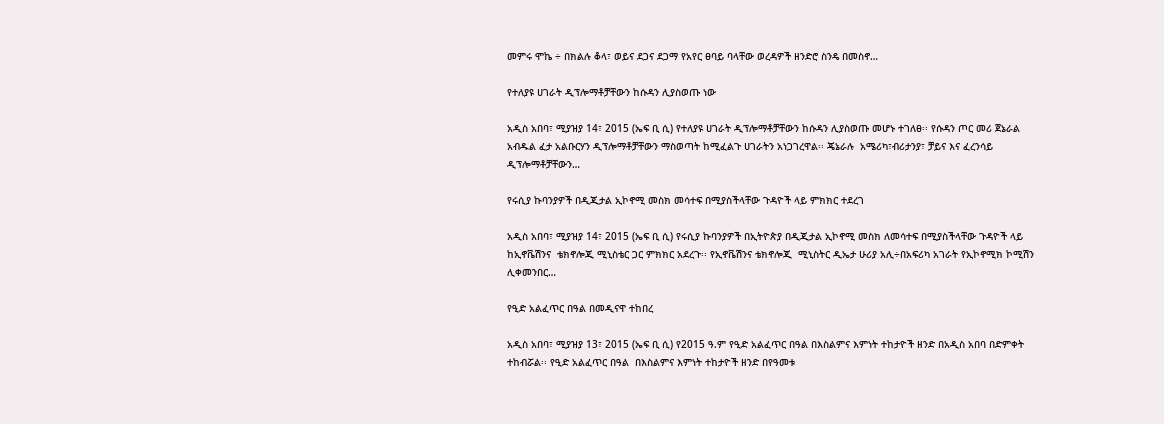መምሩ ሞኬ ÷ በክልሉ ቆላ፣ ወይና ደጋና ደጋማ የአየር ፀባይ ባላቸው ወረዳዎች ዘንድሮ ስንዴ በመስኖ…

የተለያዩ ሀገራት ዲፕሎማቶቻቸውን ከሱዳን ሊያስወጡ ነው

አዲስ አበባ፣ ሚያዝያ 14፣ 2015 (ኤፍ ቢ ሲ) የተለያዩ ሀገራት ዲፕሎማቶቻቸውን ከሱዳን ሊያስወጡ መሆኑ ተገለፀ፡፡ የሱዳን ጦር መሪ ጀኔራል አብዱል ፈታ አልቡርሃን ዲፕሎማቶቻቸውን ማስወጣት ከሚፈልጉ ሀገራትን አነጋገረዋል፡፡ ጄኔራሉ  አሜሪካ፣ብሪታንያ፣ ቻይና እና ፈረንሳይ ዲፕሎማቶቻቸውን…

የሩሲያ ኩባንያዎች በዲጂታል ኢኮኖሚ መስክ መሳተፍ በሚያስችላቸው ጉዳዮች ላይ ምክክር ተደረገ

አዲስ አበባ፣ ሚያዝያ 14፣ 2015 (ኤፍ ቢ ሲ) የሩሲያ ኩባንያዎች በኢትዮጵያ በዲጂታል ኢኮኖሚ መስክ ለመሳተፍ በሚያስችላቸው ጉዳዮች ላይ ከኢኖቬሽንና  ቴክኖሎጂ ሚኒስቴር ጋር ምክክር አደረጉ፡፡ የኢኖቬሽንና ቴክኖሎጂ  ሚኒስትር ዲኤታ ሁሪያ አሊ÷በአፍሪካ አገራት የኢኮኖሚክ ኮሚሽን ሊቀመንበር…

የዒድ አልፈጥር በዓል በመዲናዋ ተከበረ

አዲስ አበባ፣ ሚያዝያ 13፣ 2015 (ኤፍ ቢ ሲ) የ2015 ዓ.ም የዒድ አልፈጥር በዓል በእስልምና እምነት ተከታዮች ዘንድ በአዲስ አበባ በድምቀት ተከብሯል፡፡ የዒድ አልፈጥር በዓል  በእስልምና እምነት ተከታዮች ዘንድ በየዓመቱ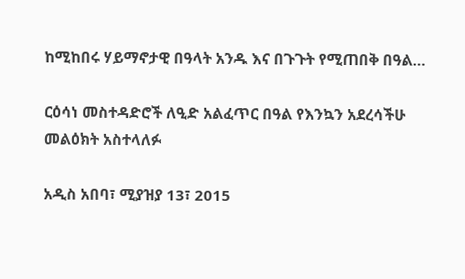ከሚከበሩ ሃይማኖታዊ በዓላት አንዱ እና በጉጉት የሚጠበቅ በዓል…

ርዕሳነ መስተዳድሮች ለዒድ አልፈጥር በዓል የእንኳን አደረሳችሁ መልዕክት አስተላለፉ

አዲስ አበባ፣ ሚያዝያ 13፣ 2015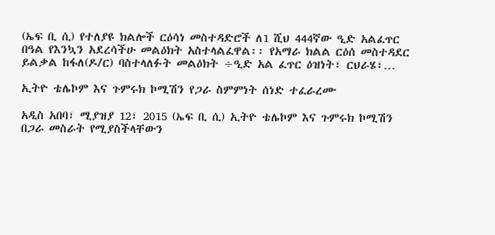(ኤፍ ቢ ሲ) የተለያዩ ክልሎች ርዕሳነ መስተዳድሮች ለ1 ሺህ 444ኛው ዒድ አልፈጥር በዓል የእንኳን አደረሳችሁ መልዕክት አስተላልፈዋል፡፡ የአማራ ክልል ርዕሰ መስተዳደር ይልቃል ከፋለ(ዶ/ር) ባስተላለፉት መልዕክት ÷ዒድ አል ፈጥር ዕዝነት፣ ርህራሄ፣…

ኢትዮ ቴሌኮም እና ጉምሩክ ኮሚሽን የጋራ ስምምነት ሰነድ ተፈራረሙ

አዲስ አበባ፣ ሚያዝያ 12፣ 2015 (ኤፍ ቢ ሲ) ኢትዮ ቴሌኮም እና ጉምሩክ ኮሚሽን በጋራ መስራት የሚያስችላቸውን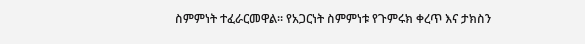ስምምነት ተፈራርመዋል። የአጋርነት ስምምነቱ የጉምሩክ ቀረጥ እና ታክስን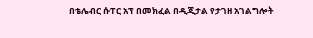በቴሌብር ሱፐር አፕ በመክፈል በዲጂታል የታገዘ አገልግሎት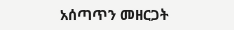አሰጣጥን መዘርጋት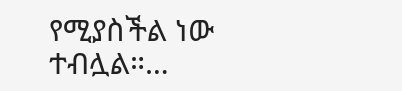የሚያስችል ነው ተብሏል።…